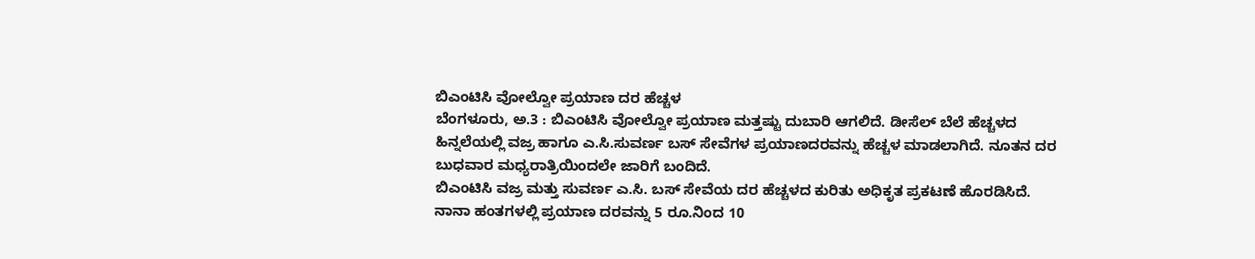ಬಿಎಂಟಿಸಿ ವೋಲ್ವೋ ಪ್ರಯಾಣ ದರ ಹೆಚ್ಚಳ
ಬೆಂಗಳೂರು, ಅ.3 : ಬಿಎಂಟಿಸಿ ವೋಲ್ವೋ ಪ್ರಯಾಣ ಮತ್ತಷ್ಟು ದುಬಾರಿ ಆಗಲಿದೆ. ಡೀಸೆಲ್ ಬೆಲೆ ಹೆಚ್ಚಳದ ಹಿನ್ನಲೆಯಲ್ಲಿ ವಜ್ರ ಹಾಗೂ ಎ.ಸಿ.ಸುವರ್ಣ ಬಸ್ ಸೇವೆಗಳ ಪ್ರಯಾಣದರವನ್ನು ಹೆಚ್ಚಳ ಮಾಡಲಾಗಿದೆ. ನೂತನ ದರ ಬುಧವಾರ ಮಧ್ಯರಾತ್ರಿಯಿಂದಲೇ ಜಾರಿಗೆ ಬಂದಿದೆ.
ಬಿಎಂಟಿಸಿ ವಜ್ರ ಮತ್ತು ಸುವರ್ಣ ಎ.ಸಿ. ಬಸ್ ಸೇವೆಯ ದರ ಹೆಚ್ಚಳದ ಕುರಿತು ಅಧಿಕೃತ ಪ್ರಕಟಣೆ ಹೊರಡಿಸಿದೆ. ನಾನಾ ಹಂತಗಳಲ್ಲಿ ಪ್ರಯಾಣ ದರವನ್ನು 5 ರೂ.ನಿಂದ 10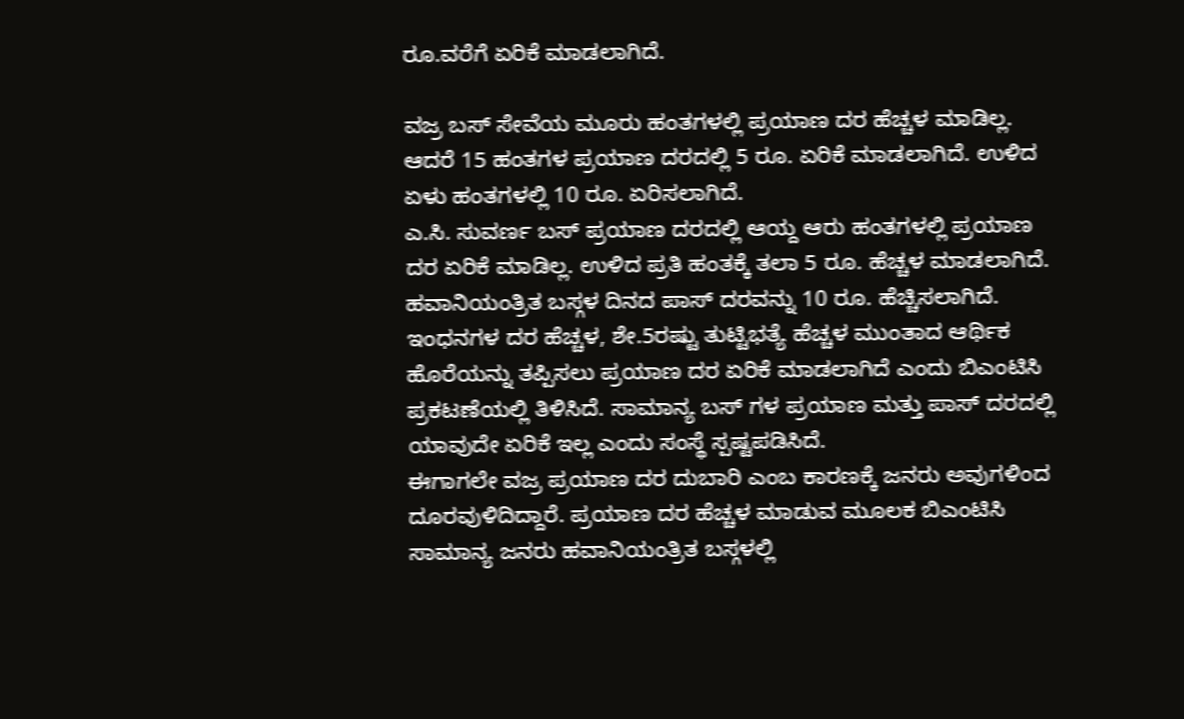ರೂ.ವರೆಗೆ ಏರಿಕೆ ಮಾಡಲಾಗಿದೆ.

ವಜ್ರ ಬಸ್ ಸೇವೆಯ ಮೂರು ಹಂತಗಳಲ್ಲಿ ಪ್ರಯಾಣ ದರ ಹೆಚ್ಚಳ ಮಾಡಿಲ್ಲ. ಆದರೆ 15 ಹಂತಗಳ ಪ್ರಯಾಣ ದರದಲ್ಲಿ 5 ರೂ. ಏರಿಕೆ ಮಾಡಲಾಗಿದೆ. ಉಳಿದ ಏಳು ಹಂತಗಳಲ್ಲಿ 10 ರೂ. ಏರಿಸಲಾಗಿದೆ.
ಎ.ಸಿ. ಸುವರ್ಣ ಬಸ್ ಪ್ರಯಾಣ ದರದಲ್ಲಿ ಆಯ್ದ ಆರು ಹಂತಗಳಲ್ಲಿ ಪ್ರಯಾಣ ದರ ಏರಿಕೆ ಮಾಡಿಲ್ಲ. ಉಳಿದ ಪ್ರತಿ ಹಂತಕ್ಕೆ ತಲಾ 5 ರೂ. ಹೆಚ್ಚಳ ಮಾಡಲಾಗಿದೆ. ಹವಾನಿಯಂತ್ರಿತ ಬಸ್ಗಳ ದಿನದ ಪಾಸ್ ದರವನ್ನು 10 ರೂ. ಹೆಚ್ಚಿಸಲಾಗಿದೆ.
ಇಂಧನಗಳ ದರ ಹೆಚ್ಚಳ, ಶೇ.5ರಷ್ಟು ತುಟ್ಟಿಭತ್ಯೆ ಹೆಚ್ಚಳ ಮುಂತಾದ ಆರ್ಥಿಕ ಹೊರೆಯನ್ನು ತಪ್ಪಿಸಲು ಪ್ರಯಾಣ ದರ ಏರಿಕೆ ಮಾಡಲಾಗಿದೆ ಎಂದು ಬಿಎಂಟಿಸಿ ಪ್ರಕಟಣೆಯಲ್ಲಿ ತಿಳಿಸಿದೆ. ಸಾಮಾನ್ಯ ಬಸ್ ಗಳ ಪ್ರಯಾಣ ಮತ್ತು ಪಾಸ್ ದರದಲ್ಲಿ ಯಾವುದೇ ಏರಿಕೆ ಇಲ್ಲ ಎಂದು ಸಂಸ್ಥೆ ಸ್ಪಷ್ಟಪಡಿಸಿದೆ.
ಈಗಾಗಲೇ ವಜ್ರ ಪ್ರಯಾಣ ದರ ದುಬಾರಿ ಎಂಬ ಕಾರಣಕ್ಕೆ ಜನರು ಅವುಗಳಿಂದ ದೂರವುಳಿದಿದ್ದಾರೆ. ಪ್ರಯಾಣ ದರ ಹೆಚ್ಚಳ ಮಾಡುವ ಮೂಲಕ ಬಿಎಂಟಿಸಿ ಸಾಮಾನ್ಯ ಜನರು ಹವಾನಿಯಂತ್ರಿತ ಬಸ್ಗಳಲ್ಲಿ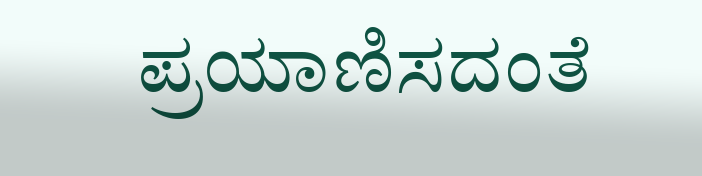ಪ್ರಯಾಣಿಸದಂತೆ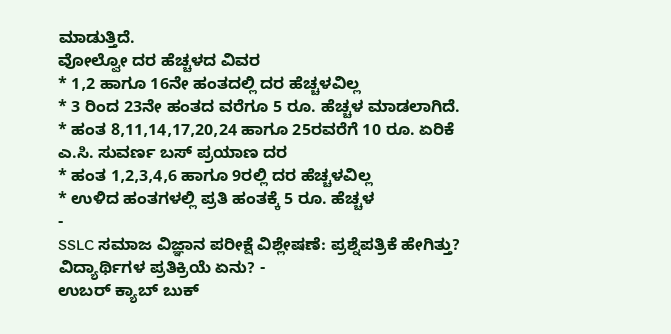ಮಾಡುತ್ತಿದೆ.
ವೋಲ್ವೋ ದರ ಹೆಚ್ಚಳದ ವಿವರ
* 1,2 ಹಾಗೂ 16ನೇ ಹಂತದಲ್ಲಿ ದರ ಹೆಚ್ಚಳವಿಲ್ಲ
* 3 ರಿಂದ 23ನೇ ಹಂತದ ವರೆಗೂ 5 ರೂ. ಹೆಚ್ಚಳ ಮಾಡಲಾಗಿದೆ.
* ಹಂತ 8,11,14,17,20,24 ಹಾಗೂ 25ರವರೆಗೆ 10 ರೂ. ಏರಿಕೆ
ಎ.ಸಿ. ಸುವರ್ಣ ಬಸ್ ಪ್ರಯಾಣ ದರ
* ಹಂತ 1,2,3,4,6 ಹಾಗೂ 9ರಲ್ಲಿ ದರ ಹೆಚ್ಚಳವಿಲ್ಲ
* ಉಳಿದ ಹಂತಗಳಲ್ಲಿ ಪ್ರತಿ ಹಂತಕ್ಕೆ 5 ರೂ. ಹೆಚ್ಚಳ
-
SSLC ಸಮಾಜ ವಿಜ್ಞಾನ ಪರೀಕ್ಷೆ ವಿಶ್ಲೇಷಣೆ: ಪ್ರಶ್ನೆಪತ್ರಿಕೆ ಹೇಗಿತ್ತು? ವಿದ್ಯಾರ್ಥಿಗಳ ಪ್ರತಿಕ್ರಿಯೆ ಏನು? -
ಉಬರ್ ಕ್ಯಾಬ್ ಬುಕ್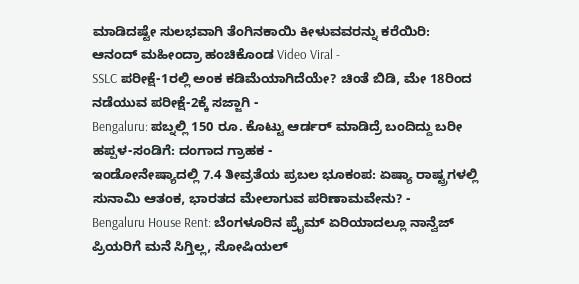ಮಾಡಿದಷ್ಟೇ ಸುಲಭವಾಗಿ ತೆಂಗಿನಕಾಯಿ ಕೀಳುವವರನ್ನು ಕರೆಯಿರಿ: ಆನಂದ್ ಮಹೀಂದ್ರಾ ಹಂಚಿಕೊಂಡ Video Viral -
SSLC ಪರೀಕ್ಷೆ-1ರಲ್ಲಿ ಅಂಕ ಕಡಿಮೆಯಾಗಿದೆಯೇ? ಚಿಂತೆ ಬಿಡಿ, ಮೇ 18ರಿಂದ ನಡೆಯುವ ಪರೀಕ್ಷೆ-2ಕ್ಕೆ ಸಜ್ಜಾಗಿ -
Bengaluru: ಪಬ್ನಲ್ಲಿ 150 ರೂ. ಕೊಟ್ಟು ಆರ್ಡರ್ ಮಾಡಿದ್ರೆ ಬಂದಿದ್ದು ಬರೀ ಹಪ್ಪಳ-ಸಂಡಿಗೆ: ದಂಗಾದ ಗ್ರಾಹಕ -
ಇಂಡೋನೇಷ್ಯಾದಲ್ಲಿ 7.4 ತೀವ್ರತೆಯ ಪ್ರಬಲ ಭೂಕಂಪ: ಏಷ್ಯಾ ರಾಷ್ಟ್ರಗಳಲ್ಲಿ ಸುನಾಮಿ ಆತಂಕ, ಭಾರತದ ಮೇಲಾಗುವ ಪರಿಣಾಮವೇನು? -
Bengaluru House Rent: ಬೆಂಗಳೂರಿನ ಪ್ರೈಮ್ ಏರಿಯಾದಲ್ಲೂ ನಾನ್ವೆಜ್ ಪ್ರಿಯರಿಗೆ ಮನೆ ಸಿಗ್ತಿಲ್ಲ, ಸೋಷಿಯಲ್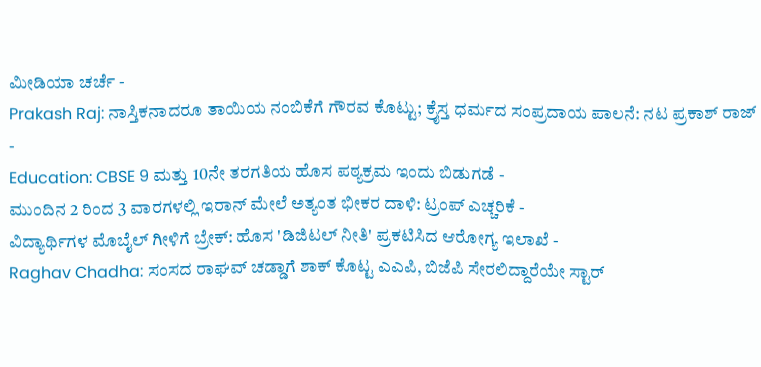ಮೀಡಿಯಾ ಚರ್ಚೆ -
Prakash Raj: ನಾಸ್ತಿಕನಾದರೂ ತಾಯಿಯ ನಂಬಿಕೆಗೆ ಗೌರವ ಕೊಟ್ಟು; ಕ್ರೈಸ್ತ ಧರ್ಮದ ಸಂಪ್ರದಾಯ ಪಾಲನೆ: ನಟ ಪ್ರಕಾಶ್ ರಾಜ್ -
Education: CBSE 9 ಮತ್ತು 10ನೇ ತರಗತಿಯ ಹೊಸ ಪಠ್ಯಕ್ರಮ ಇಂದು ಬಿಡುಗಡೆ -
ಮುಂದಿನ 2 ರಿಂದ 3 ವಾರಗಳಲ್ಲಿ ಇರಾನ್ ಮೇಲೆ ಅತ್ಯಂತ ಭೀಕರ ದಾಳಿ: ಟ್ರಂಪ್ ಎಚ್ಚರಿಕೆ -
ವಿದ್ಯಾರ್ಥಿಗಳ ಮೊಬೈಲ್ ಗೀಳಿಗೆ ಬ್ರೇಕ್: ಹೊಸ 'ಡಿಜಿಟಲ್ ನೀತಿ' ಪ್ರಕಟಿಸಿದ ಆರೋಗ್ಯ ಇಲಾಖೆ -
Raghav Chadha: ಸಂಸದ ರಾಘವ್ ಚಡ್ಡಾಗೆ ಶಾಕ್ ಕೊಟ್ಟ ಎಎಪಿ, ಬಿಜೆಪಿ ಸೇರಲಿದ್ದಾರೆಯೇ ಸ್ಟಾರ್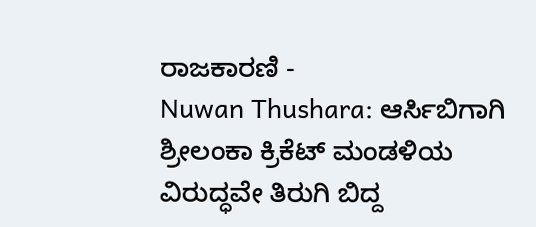ರಾಜಕಾರಣಿ -
Nuwan Thushara: ಆರ್ಸಿಬಿಗಾಗಿ ಶ್ರೀಲಂಕಾ ಕ್ರಿಕೆಟ್ ಮಂಡಳಿಯ ವಿರುದ್ಧವೇ ತಿರುಗಿ ಬಿದ್ದ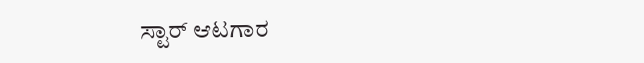ಸ್ಟಾರ್ ಆಟಗಾರ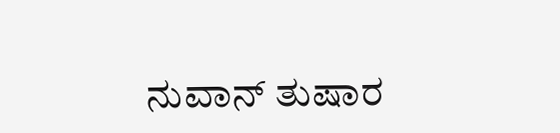ನುವಾನ್ ತುಷಾರ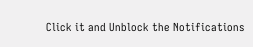Click it and Unblock the Notifications